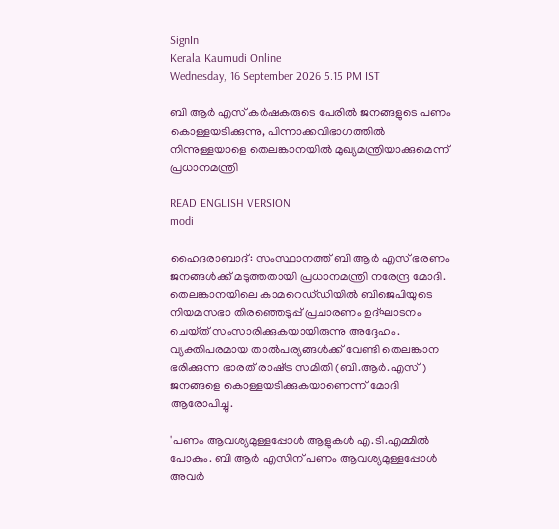SignIn
Kerala Kaumudi Online
Wednesday, 16 September 2026 5.15 PM IST

ബി ആർ എസ് കർഷകരുടെ പേരിൽ ജനങ്ങളുടെ പണം കൊള്ളയടിക്കുന്നു, പിന്നാക്കവിഭാഗത്തിൽ നിന്നുള്ളയാളെ തെലങ്കാനയിൽ മുഖ്യമന്ത്രിയാക്കുമെന്ന് പ്രധാനമന്ത്രി

READ ENGLISH VERSION
modi

ഹൈദരാബാദ്: സംസ്ഥാനത്ത് ബി ആർ എസ് ഭരണം ജനങ്ങൾക്ക് മടുത്തതായി പ്രധാനമന്ത്രി നരേന്ദ്ര മോദി. തെലങ്കാനയിലെ കാമറെഡ്‌ഡിയിൽ ബിജെപിയുടെ നിയമസഭാ തിരഞ്ഞെടുപ്പ് പ്രചാരണം ഉദ്ഘാടനം ചെയ്‌‌ത് സംസാരിക്കുകയായിരുന്നു അദ്ദേഹം. വ്യക്തിപരമായ താൽപര്യങ്ങൾക്ക് വേണ്ടി തെലങ്കാന ഭരിക്കുന്ന ഭാരത് രാഷ്‌ട്ര സമിതി (ബി.ആർ.എസ്) ജനങ്ങളെ കൊള്ളയടിക്കുകയാണെന്ന് മോദി ആരോപിച്ചു.

'പണം ആവശ്യമുള്ളപ്പോൾ ആളുകൾ എ.ടി.എമ്മിൽ പോകും. ബി ആർ എസിന് പണം ആവശ്യമുള്ളപ്പോൾ അവർ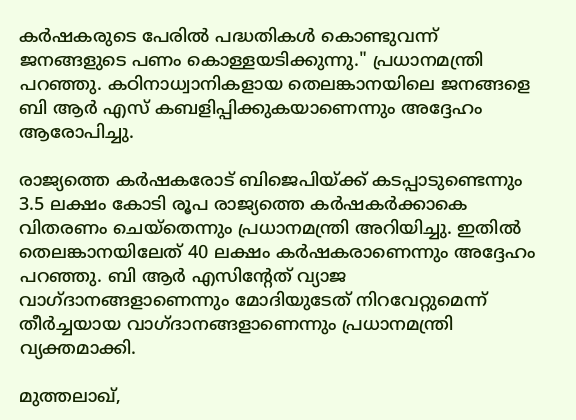കർഷകരുടെ പേരിൽ പദ്ധതികൾ കൊണ്ടുവന്ന് ജനങ്ങളുടെ പണം കൊള്ളയടിക്കുന്നു." പ്രധാനമന്ത്രി പറഞ്ഞു. കഠിനാധ്വാനികളായ തെലങ്കാനയിലെ ജനങ്ങളെ ബി ആർ എസ് കബളിപ്പിക്കുകയാണെന്നും അദ്ദേഹം ആരോപിച്ചു.

രാജ്യത്തെ കർഷകരോട് ബിജെപിയ്‌ക്ക് കടപ്പാടുണ്ടെന്നും 3.5 ലക്ഷം കോടി രൂപ രാജ്യത്തെ കർഷകർക്കാകെ വിതരണം ചെയ്‌തെന്നും പ്രധാനമന്ത്രി അറിയിച്ചു. ഇതിൽ തെലങ്കാനയിലേത് 40 ലക്ഷം കർഷകരാണെന്നും അദ്ദേഹം പറഞ്ഞു. ബി ആർ എസിന്റേത് വ്യാജ വാഗ്ദാനങ്ങളാണെന്നും മോദിയുടേത് നിറവേറ്റുമെന്ന് തീർച്ചയായ വാഗ്ദാനങ്ങളാണെന്നും പ്രധാനമന്ത്രി വ്യക്തമാക്കി.

മുത്തലാഖ്,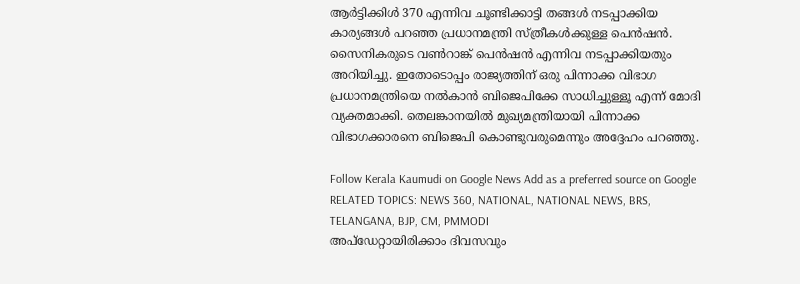ആർട്ടിക്കിൾ 370 എന്നിവ ചൂണ്ടിക്കാട്ടി തങ്ങൾ നടപ്പാക്കിയ കാര്യങ്ങൾ പറഞ്ഞ പ്രധാനമന്ത്രി സ്‌ത്രീകൾക്കുള്ള പെൻഷൻ. സൈനികരുടെ വൺറാങ്ക് പെൻഷൻ എന്നിവ നടപ്പാക്കിയതും അറിയിച്ചു. ഇതോടൊപ്പം രാജ്യത്തിന് ഒരു പിന്നാക്ക വിഭാഗ പ്രധാനമന്ത്രിയെ നൽകാൻ ബിജെപിക്കേ സാധിച്ചുള്ളൂ എന്ന് മോദി വ്യക്തമാക്കി. തെലങ്കാനയിൽ മുഖ്യമന്ത്രിയായി പിന്നാക്ക വിഭാഗക്കാരനെ ബിജെപി കൊണ്ടുവരുമെന്നും അദ്ദേഹം പറഞ്ഞു.

Follow Kerala Kaumudi on Google News Add as a preferred source on Google
RELATED TOPICS: NEWS 360, NATIONAL, NATIONAL NEWS, BRS, TELANGANA, BJP, CM, PMMODI
അപ്ഡേറ്റായിരിക്കാം ദിവസവും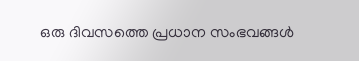ഒരു ദിവസത്തെ പ്രധാന സംഭവങ്ങൾ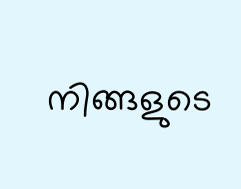നിങ്ങളുടെ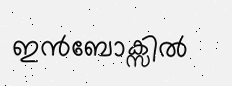ഇൻബോക്സിൽ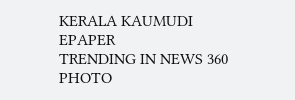KERALA KAUMUDI EPAPER
TRENDING IN NEWS 360
PHOTO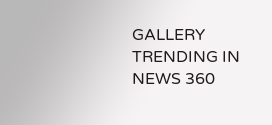GALLERY
TRENDING IN NEWS 360